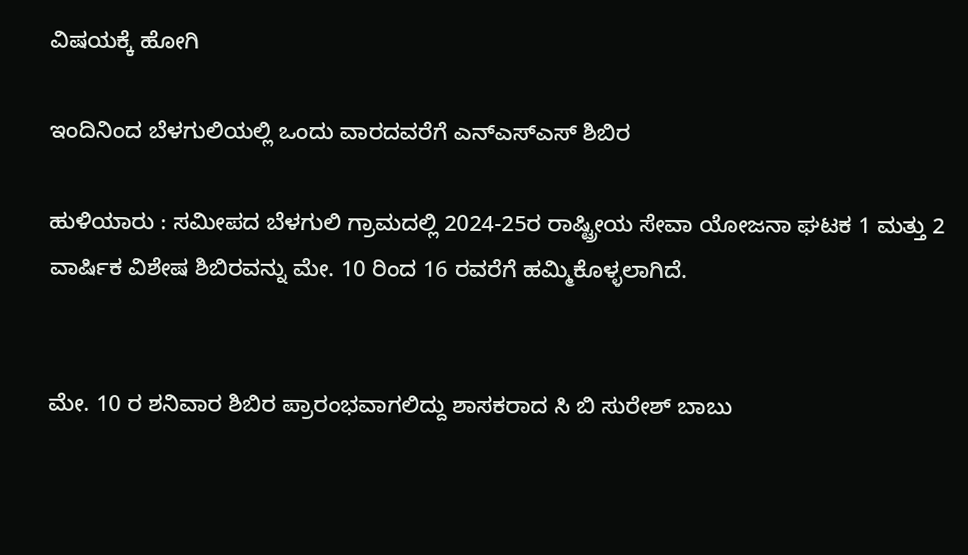ವಿಷಯಕ್ಕೆ ಹೋಗಿ

ಇಂದಿನಿಂದ ಬೆಳಗುಲಿಯಲ್ಲಿ ಒಂದು ವಾರದವರೆಗೆ ಎನ್‌ಎಸ್‌ಎಸ್‌ ಶಿಬಿರ

ಹುಳಿಯಾರು : ಸಮೀಪದ ಬೆಳಗುಲಿ ಗ್ರಾಮದಲ್ಲಿ 2024-25ರ ರಾಷ್ಟ್ರೀಯ ಸೇವಾ ಯೋಜನಾ ಘಟಕ 1 ಮತ್ತು 2 ವಾರ್ಷಿಕ ವಿಶೇಷ ಶಿಬಿರವನ್ನು ಮೇ. 10 ರಿಂದ 16 ರವರೆಗೆ ಹಮ್ಮಿಕೊಳ್ಳಲಾಗಿದೆ.


ಮೇ. 10 ರ ಶನಿವಾರ ಶಿಬಿರ ಪ್ರಾರಂಭವಾಗಲಿದ್ದು ಶಾಸಕರಾದ ಸಿ ಬಿ ಸುರೇಶ್‌ ಬಾಬು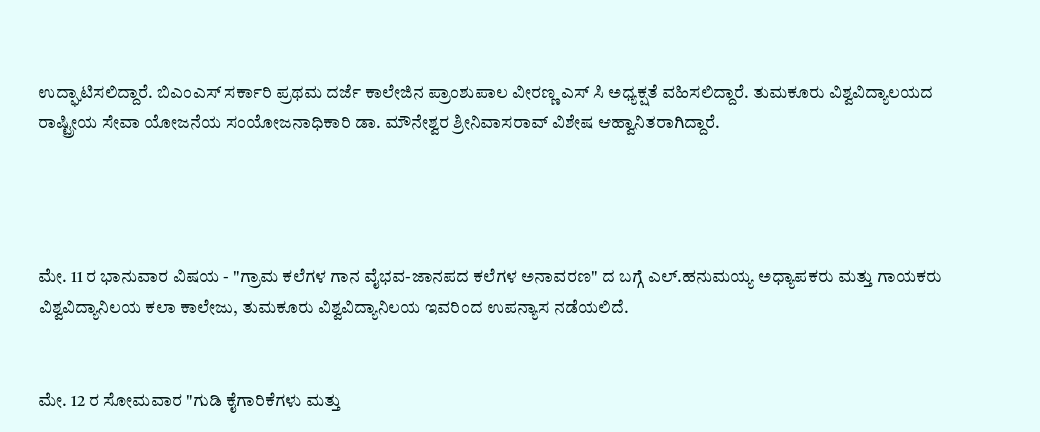ಉದ್ಘಾಟಿಸಲಿದ್ದಾರೆ. ಬಿಎಂಎಸ್ ಸರ್ಕಾರಿ ಪ್ರಥಮ ದರ್ಜೆ ಕಾಲೇಜಿನ ಪ್ರಾಂಶುಪಾಲ ವೀರಣ್ಣ ಎಸ್ ಸಿ ಅಧ್ಯಕ್ಷತೆ ವಹಿಸಲಿದ್ದಾರೆ. ತುಮಕೂರು ವಿಶ್ವವಿದ್ಯಾಲಯದ ರಾಷ್ಟ್ರೀಯ ಸೇವಾ ಯೋಜನೆಯ ಸಂಯೋಜನಾಧಿಕಾರಿ ಡಾ. ಮೌನೇಶ್ವರ ಶ್ರೀನಿವಾಸರಾವ್ ವಿಶೇಷ ಆಹ್ವಾನಿತರಾಗಿದ್ದಾರೆ.




ಮೇ. 11 ರ ಭಾನುವಾರ ವಿಷಯ - "ಗ್ರಾಮ ಕಲೆಗಳ ಗಾನ ವೈಭವ-ಜಾನಪದ ಕಲೆಗಳ ಅನಾವರಣ" ದ ಬಗ್ಗೆ ಎಲ್‌.ಹನುಮಯ್ಯ ಅಧ್ಯಾಪಕರು ಮತ್ತು ಗಾಯಕರು ವಿಶ್ವವಿದ್ಯಾನಿಲಯ ಕಲಾ ಕಾಲೇಜು, ತುಮಕೂರು ವಿಶ್ವವಿದ್ಯಾನಿಲಯ ಇವರಿಂದ ಉಪನ್ಯಾಸ ನಡೆಯಲಿದೆ.


ಮೇ. 12 ರ ಸೋಮವಾರ "ಗುಡಿ ಕೈಗಾರಿಕೆಗಳು ಮತ್ತು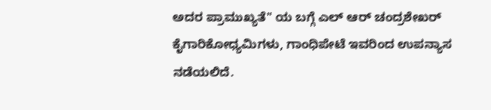ಅದರ ಪ್ರಾಮುಖ್ಯತೆ" ಯ ಬಗ್ಗೆ ಎಲ್‌ ಆರ್‌ ಚಂದ್ರಶೇಖರ್‌ ಕೈಗಾರಿಕೋಧ್ಯಮಿಗಳು, ಗಾಂಧಿಪೇಟೆ ಇವರಿಂದ ಉಪನ್ಯಾಸ ನಡೆಯಲಿದೆ.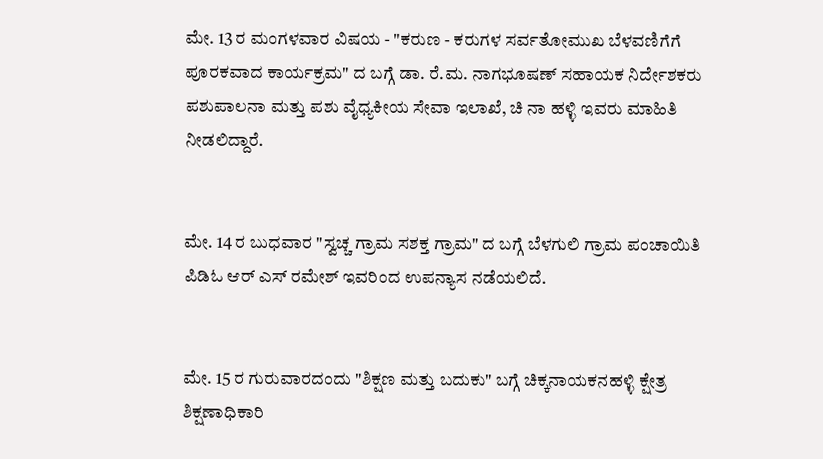ಮೇ. 13 ರ ಮಂಗಳವಾರ ವಿಷಯ - "ಕರುಣ - ಕರುಗಳ ಸರ್ವತೋಮುಖ ಬೆಳವಣಿಗೆಗೆ ಪೂರಕವಾದ ಕಾರ್ಯಕ್ರಮ" ದ ಬಗ್ಗೆ ಡಾ. ರೆ.ಮ. ನಾಗಭೂಷಣ್‌ ಸಹಾಯಕ ನಿರ್ದೇಶಕರು ಪಶುಪಾಲನಾ ಮತ್ತು ಪಶು ವೈಧ್ಯಕೀಯ ಸೇವಾ ಇಲಾಖೆ, ಚಿ ನಾ ಹಳ್ಳಿ ಇವರು ಮಾಹಿತಿ ನೀಡಲಿದ್ದಾರೆ.


ಮೇ. 14 ರ ಬುಧವಾರ "ಸ್ವಚ್ಚ ಗ್ರಾಮ ಸಶಕ್ತ ಗ್ರಾಮ" ದ ಬಗ್ಗೆ ಬೆಳಗುಲಿ ಗ್ರಾಮ ಪಂಚಾಯಿತಿ ಪಿಡಿಓ ಆರ್‌ ಎಸ್‌ ರಮೇಶ್‌ ಇವರಿಂದ ಉಪನ್ಯಾಸ ನಡೆಯಲಿದೆ.


ಮೇ. 15 ರ ಗುರುವಾರದಂದು "ಶಿಕ್ಷಣ ಮತ್ತು ಬದುಕು" ಬಗ್ಗೆ ಚಿಕ್ಕನಾಯಕನಹಳ್ಳಿ ಕ್ಷೇತ್ರ ಶಿಕ್ಷಣಾಧಿಕಾರಿ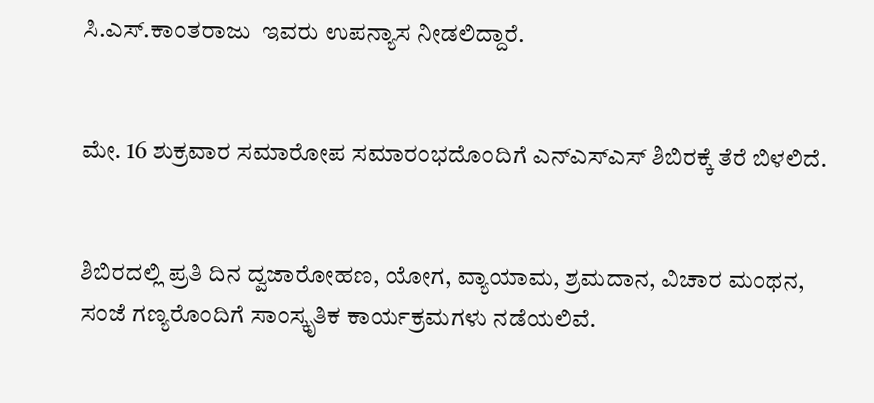ಸಿ.ಎಸ್‌‌.ಕಾಂತರಾಜು  ಇವರು ಉಪನ್ಯಾಸ ನೀಡಲಿದ್ದಾರೆ.


ಮೇ. 16 ಶುಕ್ರವಾರ ಸಮಾರೋಪ ಸಮಾರಂಭದೊಂದಿಗೆ ಎನ್‌ಎಸ್‌ಎಸ್‌ ಶಿಬಿರಕ್ಕೆ ತೆರೆ ಬಿಳಲಿದೆ.


ಶಿಬಿರದಲ್ಲಿ ಪ್ರತಿ ದಿನ ದ್ವಜಾರೋಹಣ, ಯೋಗ, ವ್ಯಾಯಾಮ, ಶ್ರಮದಾನ, ವಿಚಾರ ಮಂಥನ, ಸಂಜೆ ಗಣ್ಯರೊಂದಿಗೆ ಸಾಂಸ್ಕೃತಿಕ ಕಾರ್ಯಕ್ರಮಗಳು ನಡೆಯಲಿವೆ.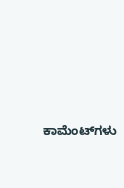ಕಾಮೆಂಟ್‌ಗಳು